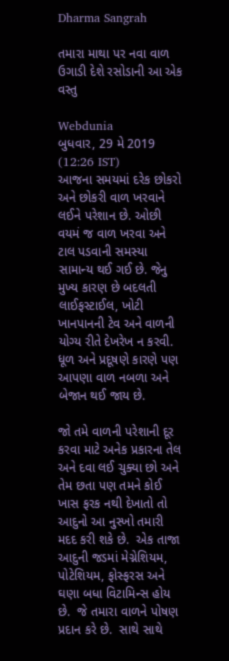Dharma Sangrah

તમારા માથા પર નવા વાળ ઉગાડી દેશે રસોડાની આ એક વસ્તુ

Webdunia
બુધવાર, 29 મે 2019 (12:26 IST)
આજના સમયમાં દરેક છોકરો અને છોકરી વાળ ખરવાને લઈને પરેશાન છે. ઓછી વયમં જ વાળ ખરવા અને ટાલ પડવાની સમસ્યા સામાન્ય થઈ ગઈ છે. જેનુ મુખ્ય કારણ છે બદલતી લાઈફસ્ટાઈલ, ખોટી ખાનપાનની ટેવ અને વાળની યોગ્ય રીતે દેખરેખ ન કરવી. ધૂળ અને પ્રદૂષણે કારણે પણ આપણા વાળ નબળા અને બેજાન થઈ જાય છે.

જો તમે વાળની પરેશાની દૂર કરવા માટે અનેક પ્રકારના તેલ અને દવા લઈ ચુક્યા છો અને તેમ છતા પણ તમને કોઈ ખાસ ફરક નથી દેખાતો તો આદુનો આ નુસ્ખો તમારી મદદ કરી શકે છે.  એક તાજા આદુની જડમાં મેગ્નેશિયમ, પોટેશિયમ, ફોસ્ફરસ અને ઘણા બધા વિટામિન્સ હોય છે.  જે તમારા વાળને પોષણ પ્રદાન કરે છે.  સાથે સાથે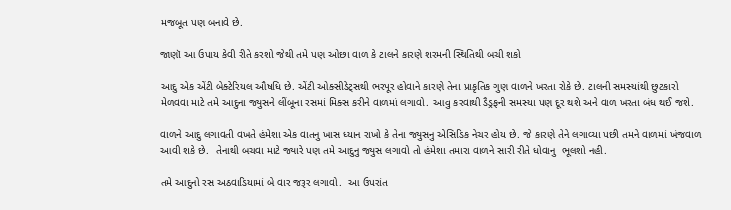મજબૂત પણ બનાવે છે.

જાણૉ આ ઉપાય કેવી રીતે કરશો જેથી તમે પણ ઓછા વાળ કે ટાલને કારણે શરમની સ્થિતિથી બચી શકો

આદુ એક એંટી બેક્ટેરિયલ ઔષધિ છે. એંટી ઓક્સીડેટ્સથી ભરપૂર હોવાને કારણે તેના પ્રાકૃતિક ગુણ વાળને ખરતા રોકે છે. ટાલની સમસ્યાંથી છુટકારો મેળવવા માટે તમે આદુના જ્યુસને લીંબૂના રસમાં મિક્સ કરીને વાળમાં લગાવો. આવુ કરવાથી ડૈડ્રફની સમસ્યા પણ દૂર થશે અને વાળ ખરતા બંધ થઈ જશે.

વાળને આદુ લગાવતી વખતે હંમેશા એક વાતનુ ખાસ ધ્યાન રાખો કે તેના જ્યુસનુ એસિડિક નેચર હોય છે. જે કારણે તેને લગાવ્યા પછી તમને વાળમાં ખંજવાળ આવી શકે છે.  તેનાથી બચવા માટે જ્યારે પણ તમે આદુનુ જ્યુસ લગાવો તો હંમેશા તમારા વાળને સારી રીતે ધોવાનુ  ભૂલશો નહી.

તમે આદુનો રસ અઠવાડિયામાં બે વાર જરૂર લગાવો.  આ ઉપરાંત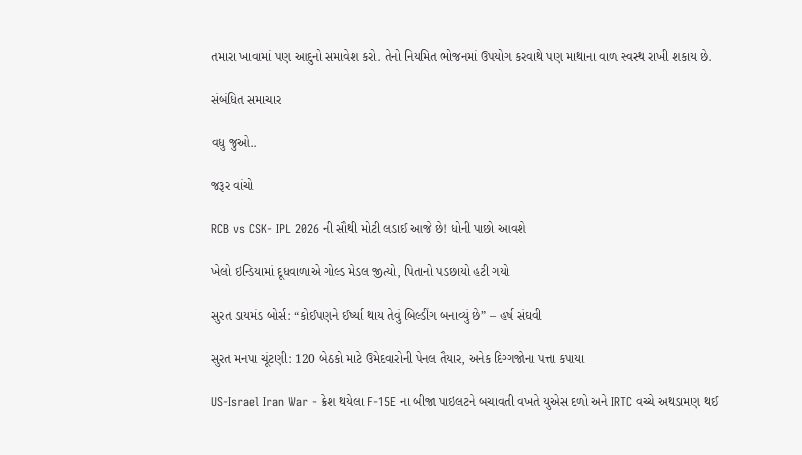તમારા ખાવામાં પણ આદુનો સમાવેશ કરો. તેનો નિયમિત ભોજનમાં ઉપયોગ કરવાથે પણ માથાના વાળ સ્વસ્થ રાખી શકાય છે.

સંબંધિત સમાચાર

વધુ જુઓ..

જરૂર વાંચો

RCB vs CSK- IPL 2026 ની સૌથી મોટી લડાઈ આજે છે! ધોની પાછો આવશે

ખેલો ઇન્ડિયામાં દૂધવાળાએ ગોલ્ડ મેડલ જીત્યો, પિતાનો પડછાયો હટી ગયો

સુરત ડાયમંડ બોર્સ: “કોઈપણને ઈર્ષ્યા થાય તેવું બિલ્ડીંગ બનાવ્યું છે” – હર્ષ સંઘવી

સુરત મનપા ચૂંટણી: 120 બેઠકો માટે ઉમેદવારોની પેનલ તૈયાર, અનેક દિગ્ગજોના પત્તા કપાયા

US-Israel Iran War - ક્રેશ થયેલા F-15E ના બીજા પાઇલટને બચાવતી વખતે યુએસ દળો અને IRTC વચ્ચે અથડામણ થઈ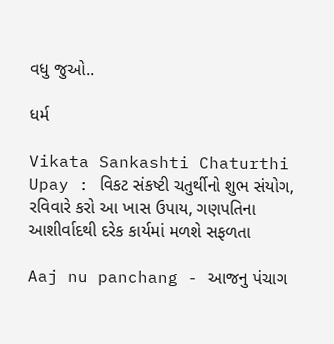વધુ જુઓ..

ધર્મ

Vikata Sankashti Chaturthi Upay : વિકટ સંકષ્ટી ચતુર્થીનો શુભ સંયોગ, રવિવારે કરો આ ખાસ ઉપાય, ગણપતિના આશીર્વાદથી દરેક કાર્યમાં મળશે સફળતા

Aaj nu panchang - આજનુ પંચાગ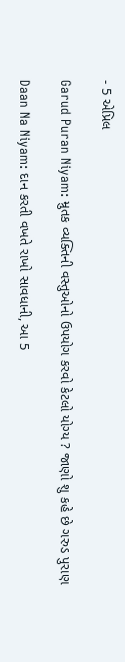- 5 એપ્રિલ

Garud Puran Niyam: મ્રુતક વ્યક્તિની વસ્તુઓનો ઉપયોગ કરવો કેટલો યોગ્ય ? જાણો શુ કહે છે ગરુડ પુરાણ

Daan Na Niyam: દાન કરતી વખતે રાખો સાવધાની, આ 5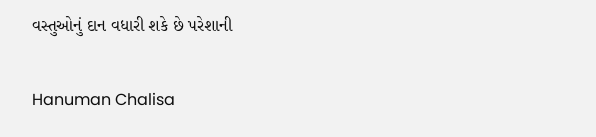વસ્તુઓનું દાન વધારી શકે છે પરેશાની

Hanuman Chalisa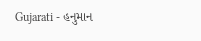Gujarati - હનુમાન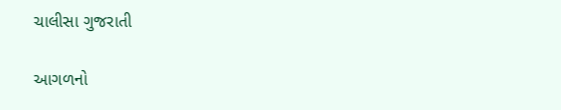ચાલીસા ગુજરાતી

આગળનો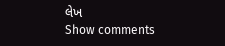લેખ
Show comments